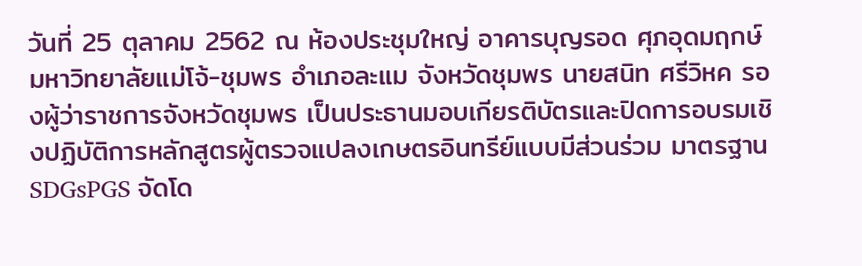วันที่ 25 ตุลาคม 2562 ณ ห้องประชุมใหญ่ อาคารบุญรอด ศุภอุดมฤกษ์ มหาวิทยาลัยแม่โจ้-ชุมพร อำเภอละแม จังหวัดชุมพร นายสนิท ศรีวิหค รองผู้ว่าราชการจังหวัดชุมพร เป็นประธานมอบเกียรติบัตรและปิดการอบรมเชิงปฏิบัติการหลักสูตรผู้ตรวจแปลงเกษตรอินทรีย์แบบมีส่วนร่วม มาตรฐาน SDGsPGS จัดโด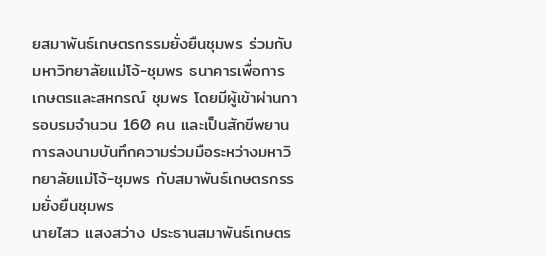ยสมาพันธ์เกษตรกรรมยั่งยืนชุมพร ร่วมกับมหาวิทยาลัยแม่โจ้-ชุมพร ธนาคารเพื่อการเกษตรและสหกรณ์ ชุมพร โดยมีผู้เข้าผ่านการอบรมจำนวน 160 คน และเป็นสักขีพยานการลงนามบันทึกความร่วมมือระหว่างมหาวิทยาลัยแม่โจ้-ชุมพร กับสมาพันธ์เกษตรกรรมยั่งยืนชุมพร
นายไสว แสงสว่าง ประธานสมาพันธ์เกษตร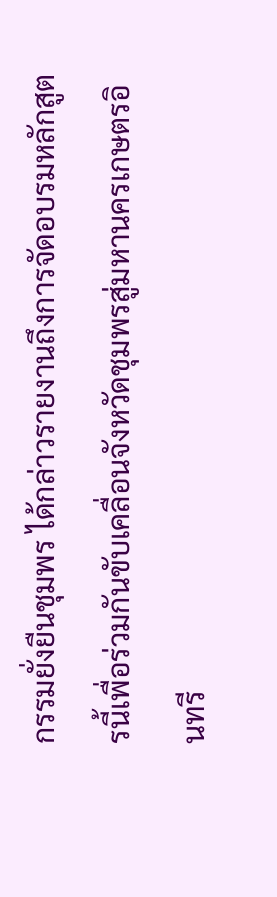กรรมยั่งยืนชุมพร ได้กล่าวรายงานถึงการจัดอบรมหลักสูตรนี้เพื่อร่วมกันขับเคลื่อนจังหวัดชุมพรสู่มหานครเกษตรอินทรี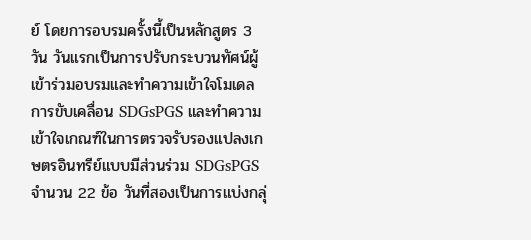ย์ โดยการอบรมครั้งนี้เป็นหลักสูตร 3 วัน วันแรกเป็นการปรับกระบวนทัศน์ผู้เข้าร่วมอบรมและทำความเข้าใจโมเดลการขับเคลื่อน SDGsPGS และทำความเข้าใจเกณฑ์ในการตรวจรับรองแปลงเกษตรอินทรีย์แบบมีส่วนร่วม SDGsPGS จำนวน 22 ข้อ วันที่สองเป็นการแบ่งกลุ่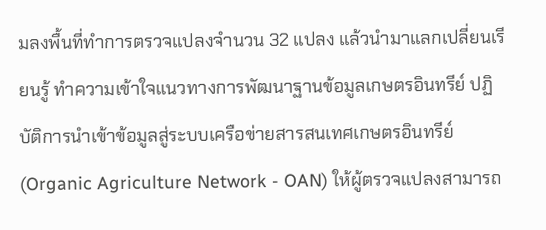มลงพื้นที่ทำการตรวจแปลงจำนวน 32 แปลง แล้วนำมาแลกเปลี่ยนเรียนรู้ ทำความเข้าใจแนวทางการพัฒนาฐานข้อมูลเกษตรอินทรีย์ ปฏิบัติการนำเข้าข้อมูลสู่ระบบเครือข่ายสารสนเทศเกษตรอินทรีย์ (Organic Agriculture Network - OAN) ให้ผู้ตรวจแปลงสามารถ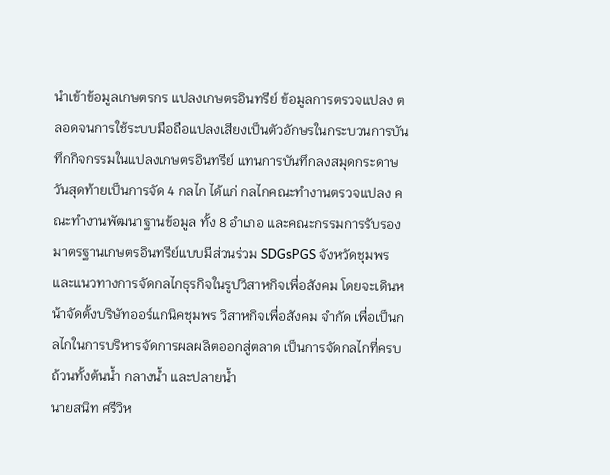นำเข้าข้อมูลเกษตรกร แปลงเกษตรอินทรีย์ ข้อมูลการตรวจแปลง ตลอดจนการใช้ระบบมือถือแปลงเสียงเป็นตัวอักษรในกระบวนการบันทึกกิจกรรมในแปลงเกษตรอินทรีย์ แทนการบันทึกลงสมุดกระดาษ วันสุดท้ายเป็นการจัด 4 กลไก ได้แก่ กลไกคณะทำงานตรวจแปลง คณะทำงานพัฒนาฐานข้อมูล ทั้ง 8 อำเภอ และคณะกรรมการรับรองมาตรฐานเกษตรอินทรีย์แบบมีส่วนร่วม SDGsPGS จังหวัดชุมพร และแนวทางการจัดกลไกธุรกิจในรูปวิสาหกิจเพื่อสังคม โดยจะเดินหน้าจัดตั้งบริษัทออร์แกนิคชุมพร วิสาหกิจเพื่อสังคม จำกัด เพื่อเป็นกลไกในการบริหารจัดการผลผลิตออกสู่ตลาด เป็นการจัดกลไกที่ครบถ้วนทั้งต้นน้ำ กลางน้ำ และปลายน้ำ
นายสนิท ศรีวิห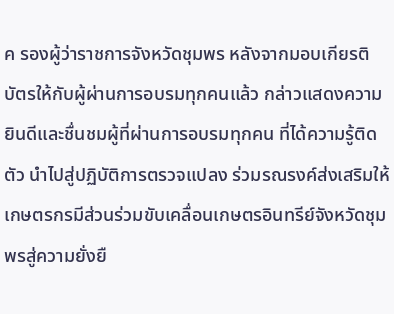ค รองผู้ว่าราชการจังหวัดชุมพร หลังจากมอบเกียรติบัตรให้กับผู้ผ่านการอบรมทุกคนแล้ว กล่าวแสดงความยินดีและชื่นชมผู้ที่ผ่านการอบรมทุกคน ที่ได้ความรู้ติดตัว นำไปสู่ปฏิบัติการตรวจแปลง ร่วมรณรงค์ส่งเสริมให้เกษตรกรมีส่วนร่วมขับเคลื่อนเกษตรอินทรีย์จังหวัดชุมพรสู่ความยั่งยื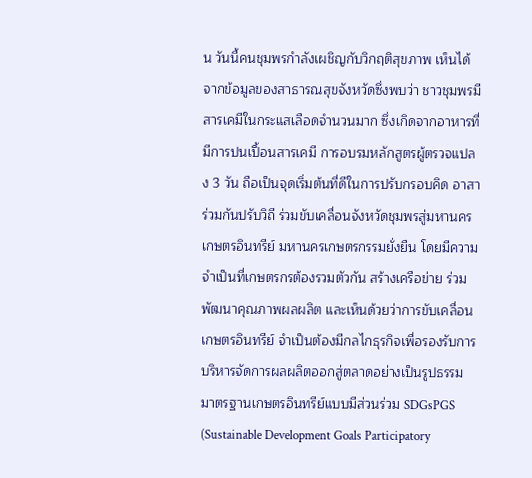น วันนี้คนชุมพรกำลังเผชิญกับวิกฤติสุขภาพ เห็นได้จากข้อมูลของสาธารณสุขจังหวัดซึ่งพบว่า ชาวชุมพรมีสารเคมีในกระแสเลือดจำนวนมาก ซึ่งเกิดจากอาหารที่มีการปนเปื้อนสารเคมี การอบรมหลักสูตรผู้ตรวจแปลง 3 วัน ถือเป็นจุดเริ่มต้นที่ดีในการปรับกรอบคิด อาสาร่วมกันปรับวิถี ร่วมขับเคลื่อนจังหวัดชุมพรสู่มหานครเกษตรอินทรีย์ มหานครเกษตรกรรมยั่งยืน โดยมีความจำเป็นที่เกษตรกรต้องรวมตัวกัน สร้างเครือข่าย ร่วมพัฒนาคุณภาพผลผลิต และเห็นด้วยว่าการขับเคลื่อนเกษตรอินทรีย์ จำเป็นต้องมีกลไกธุรกิจเพื่อรองรับการบริหารจัดการผลผลิตออกสู่ตลาดอย่างเป็นรูปธรรม
มาตรฐานเกษตรอินทรีย์แบบมีส่วนร่วม SDGsPGS (Sustainable Development Goals Participatory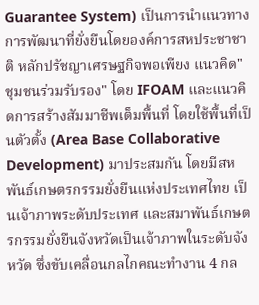Guarantee System) เป็นการนำแนวทางการพัฒนาที่ยั่งยืนโดยองค์การสหประชาชาติ หลักปรัชญาเศรษฐกิจพอเพียง แนวคิด"ชุมชนร่วมรับรอง" โดย IFOAM และแนวคิดการสร้างสัมมาชีพเต็มพื้นที่ โดยใช้พื้นที่เป็นตัวตั้ง (Area Base Collaborative Development) มาประสมกัน โดยมีสหพันธ์เกษตรกรรมยั่งยืนแห่งประเทศไทย เป็นเจ้าภาพระดับประเทศ และสมาพันธ์เกษตรกรรมยั่งยืนจังหวัดเป็นเจ้าภาพในระดับจังหวัด ซึ่งขับเคลื่อนกลไกคณะทำงาน 4 กล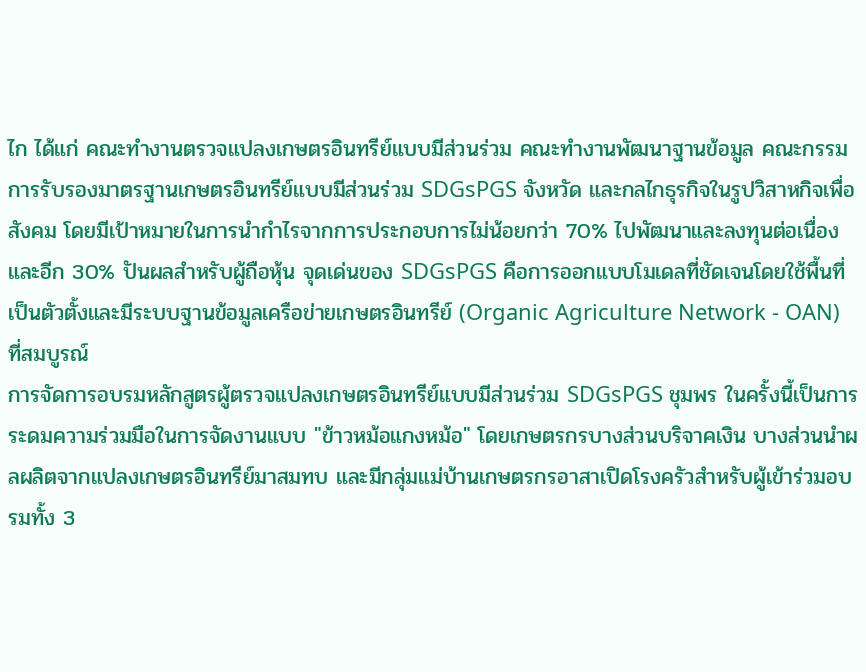ไก ได้แก่ คณะทำงานตรวจแปลงเกษตรอินทรีย์แบบมีส่วนร่วม คณะทำงานพัฒนาฐานข้อมูล คณะกรรมการรับรองมาตรฐานเกษตรอินทรีย์แบบมีส่วนร่วม SDGsPGS จังหวัด และกลไกธุรกิจในรูปวิสาหกิจเพื่อสังคม โดยมีเป้าหมายในการนำกำไรจากการประกอบการไม่น้อยกว่า 70% ไปพัฒนาและลงทุนต่อเนื่อง และอีก 30% ปันผลสำหรับผู้ถือหุ้น จุดเด่นของ SDGsPGS คือการออกแบบโมเดลที่ชัดเจนโดยใช้พื้นที่เป็นตัวตั้งและมีระบบฐานข้อมูลเครือข่ายเกษตรอินทรีย์ (Organic Agriculture Network - OAN) ที่สมบูรณ์
การจัดการอบรมหลักสูตรผู้ตรวจแปลงเกษตรอินทรีย์แบบมีส่วนร่วม SDGsPGS ชุมพร ในครั้งนี้เป็นการระดมความร่วมมือในการจัดงานแบบ "ข้าวหม้อแกงหม้อ" โดยเกษตรกรบางส่วนบริจาคเงิน บางส่วนนำผลผลิตจากแปลงเกษตรอินทรีย์มาสมทบ และมีกลุ่มแม่บ้านเกษตรกรอาสาเปิดโรงครัวสำหรับผู้เข้าร่วมอบรมทั้ง 3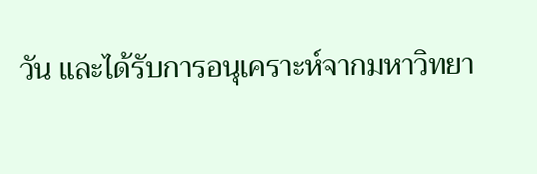วัน และได้รับการอนุเคราะห์จากมหาวิทยา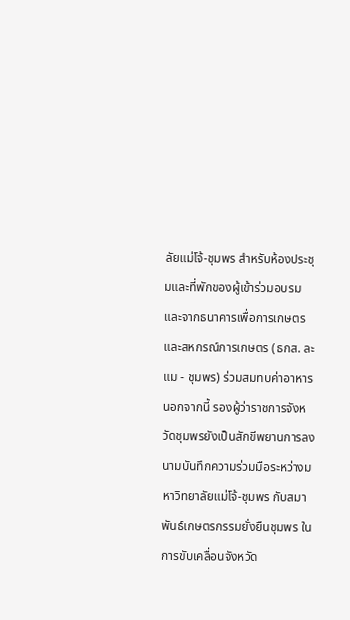ลัยแม่โจ้-ชุมพร สำหรับห้องประชุมและที่พักของผู้เข้าร่วมอบรม และจากธนาคารเพื่อการเกษตรและสหกรณ์การเกษตร (ธกส. ละแม - ชุมพร) ร่วมสมทบค่าอาหาร นอกจากนี้ รองผู้ว่าราชการจังหวัดชุมพรยังเป็นสักขีพยานการลงนามบันทึกความร่วมมือระหว่างมหาวิทยาลัยแม่โจ้-ชุมพร กับสมาพันธ์เกษตรกรรมยั่งยืนชุมพร ในการขับเคลื่อนจังหวัด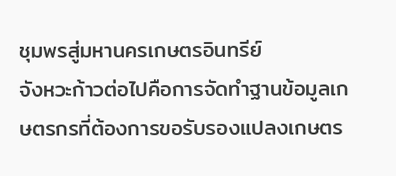ชุมพรสู่มหานครเกษตรอินทรีย์
จังหวะก้าวต่อไปคือการจัดทำฐานข้อมูลเกษตรกรที่ต้องการขอรับรองแปลงเกษตร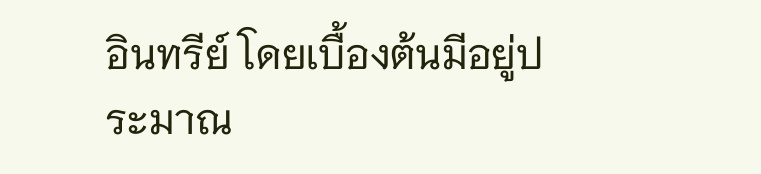อินทรีย์ โดยเบื้องต้นมีอยู่ประมาณ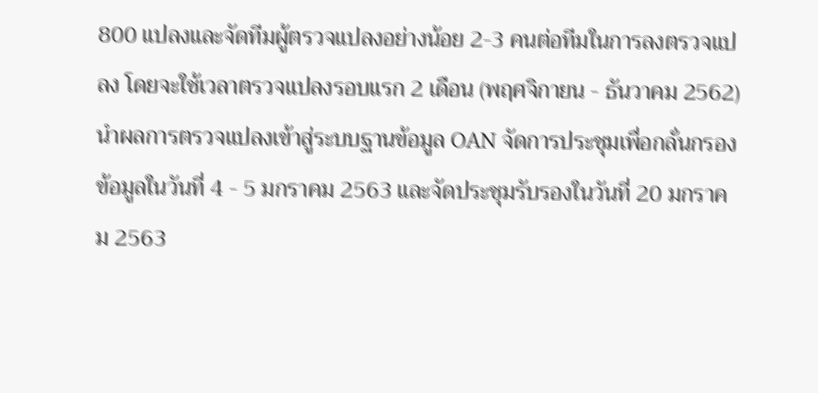800 แปลงและจัดทีมผู้ตรวจแปลงอย่างน้อย 2-3 คนต่อทีมในการลงตรวจแปลง โดยจะใช้เวลาตรวจแปลงรอบแรก 2 เดือน (พฤศจิกายน - ธันวาคม 2562) นำผลการตรวจแปลงเข้าสู่ระบบฐานข้อมูล OAN จัดการประชุมเพื่อกลั่นกรองข้อมูลในวันที่ 4 - 5 มกราคม 2563 และจัดประชุมรับรองในวันที่ 20 มกราคม 2563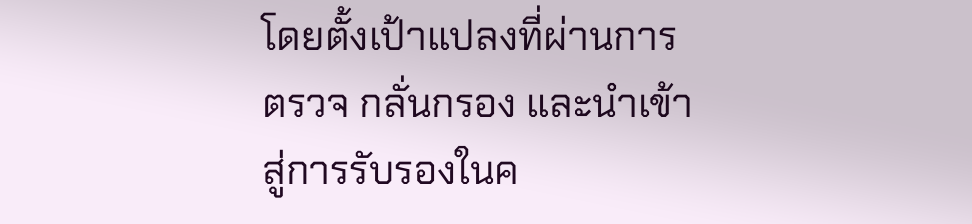โดยตั้งเป้าแปลงที่ผ่านการตรวจ กลั่นกรอง และนำเข้าสู่การรับรองในค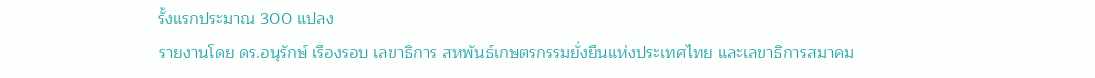รั้งแรกประมาณ 300 แปลง
รายงานโดย ดร.อนุรักษ์ เรืองรอบ เลขาธิการ สหพันธ์เกษตรกรรมยั่งยืนแห่งประเทศไทย และเลขาธิการสมาคม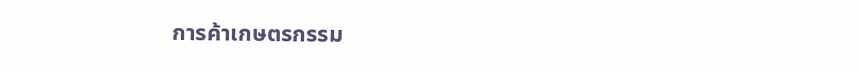การค้าเกษตรกรรม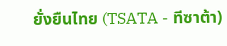ยั่งยืนไทย (TSATA - ทีซาต้า)